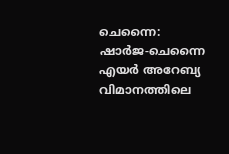ചെന്നൈ: ഷാര്‍ജ-ചെന്നൈ എയര്‍ അറേബ്യ വിമാനത്തിലെ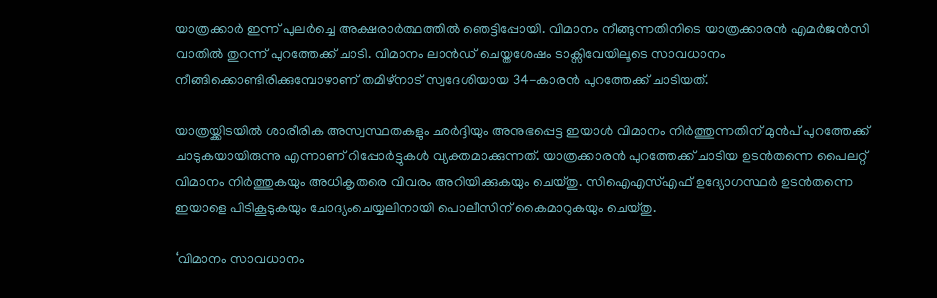യാത്രക്കാര്‍ ഇന്ന് പുലര്‍ച്ചെ അക്ഷരാര്‍ത്ഥത്തില്‍ ഞെട്ടിപ്പോയി. വിമാനം നീങ്ങുന്നതിനിടെ യാത്രക്കാരന്‍ എമര്‍ജന്‍സി വാതില്‍ തുറന്ന് പുറത്തേക്ക് ചാടി. വിമാനം ലാന്‍ഡ് ചെയ്തശേഷം ടാക്സിവേയിലൂടെ സാവധാനം നീങ്ങിക്കൊണ്ടിരിക്കുമ്പോഴാണ് തമിഴ്നാട് സ്വദേശിയായ 34-കാരന്‍ പുറത്തേക്ക് ചാടിയത്.

യാത്രയ്ക്കിടയില്‍ ശാരീരിക അസ്വസ്ഥതകളും ഛര്‍ദ്ദിയും അനുഭപ്പെട്ട ഇയാള്‍ വിമാനം നിര്‍ത്തുന്നതിന് മുന്‍പ് പുറത്തേക്ക് ചാടുകയായിരുന്നു എന്നാണ് റിപ്പോര്‍ട്ടുകള്‍ വ്യക്തമാക്കുന്നത്. യാത്രക്കാരന്‍ പുറത്തേക്ക് ചാടിയ ഉടന്‍തന്നെ പൈലറ്റ് വിമാനം നിര്‍ത്തുകയും അധികൃതരെ വിവരം അറിയിക്കുകയും ചെയ്തു. സിഐഎസ്എഫ് ഉദ്യോഗസ്ഥര്‍ ഉടന്‍തന്നെ ഇയാളെ പിടികൂടുകയും ചോദ്യംചെയ്യലിനായി പൊലീസിന് കൈമാറുകയും ചെയ്തു.

‘വിമാനം സാവധാനം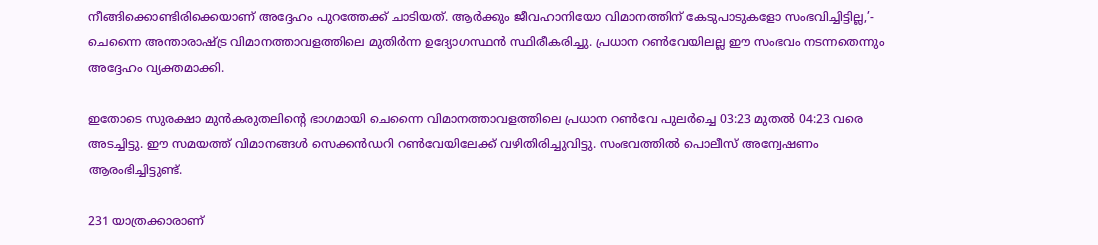നീങ്ങിക്കൊണ്ടിരിക്കെയാണ് അദ്ദേഹം പുറത്തേക്ക് ചാടിയത്. ആര്‍ക്കും ജീവഹാനിയോ വിമാനത്തിന് കേടുപാടുകളോ സംഭവിച്ചിട്ടില്ല,’- ചെന്നൈ അന്താരാഷ്ട്ര വിമാനത്താവളത്തിലെ മുതിര്‍ന്ന ഉദ്യോഗസ്ഥന്‍ സ്ഥിരീകരിച്ചു. പ്രധാന റണ്‍വേയിലല്ല ഈ സംഭവം നടന്നതെന്നും അദ്ദേഹം വ്യക്തമാക്കി.

ഇതോടെ സുരക്ഷാ മുന്‍കരുതലിന്റെ ഭാഗമായി ചെന്നൈ വിമാനത്താവളത്തിലെ പ്രധാന റണ്‍വേ പുലര്‍ച്ചെ 03:23 മുതല്‍ 04:23 വരെ അടച്ചിട്ടു. ഈ സമയത്ത് വിമാനങ്ങള്‍ സെക്കന്‍ഡറി റണ്‍വേയിലേക്ക് വഴിതിരിച്ചുവിട്ടു. സംഭവത്തില്‍ പൊലീസ് അന്വേഷണം ആരംഭിച്ചിട്ടുണ്ട്.

231 യാത്രക്കാരാണ്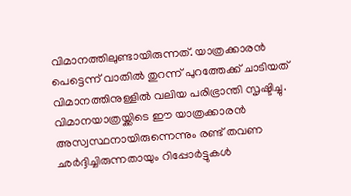വിമാനത്തിലുണ്ടായിരുന്നത്. യാത്രക്കാരന്‍ പെട്ടെന്ന് വാതില്‍ തുറന്ന് പുറത്തേക്ക് ചാടിയത് വിമാനത്തിനുള്ളില്‍ വലിയ പരിഭ്രാന്തി സൃഷ്ടിച്ചു. വിമാനയാത്രയ്ക്കിടെ ഈ യാത്രക്കാരന്‍ അസ്വസ്ഥനായിരുന്നെന്നും രണ്ട് തവണ ഛര്‍ദ്ദിച്ചിരുന്നതായും റിപ്പോര്‍ട്ടുകള്‍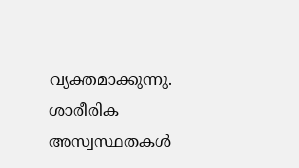വ്യക്തമാക്കുന്നു. ശാരീരിക അസ്വസ്ഥതകള്‍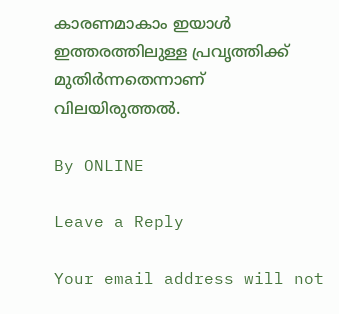കാരണമാകാം ഇയാള്‍ ഇത്തരത്തിലുള്ള പ്രവൃത്തിക്ക് മുതിര്‍ന്നതെന്നാണ് വിലയിരുത്തല്‍.

By ONLINE

Leave a Reply

Your email address will not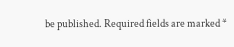be published. Required fields are marked *